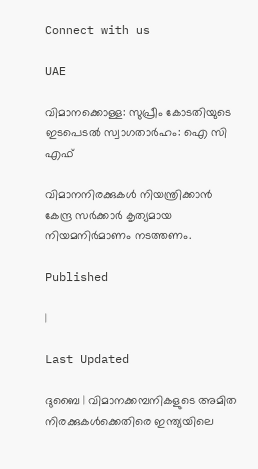Connect with us

UAE

വിമാനക്കൊള്ള: സുപ്രീം കോടതിയുടെ ഇടപെടല്‍ സ്വാഗതാര്‍ഹം: ഐ സി എഫ്

വിമാനനിരക്കുകള്‍ നിയന്ത്രിക്കാന്‍ കേന്ദ്ര സര്‍ക്കാര്‍ കൃത്യമായ നിയമനിര്‍മാണം നടത്തണം.

Published

|

Last Updated

ദുബൈ | വിമാനക്കമ്പനികളുടെ അമിത നിരക്കുകള്‍ക്കെതിരെ ഇന്ത്യയിലെ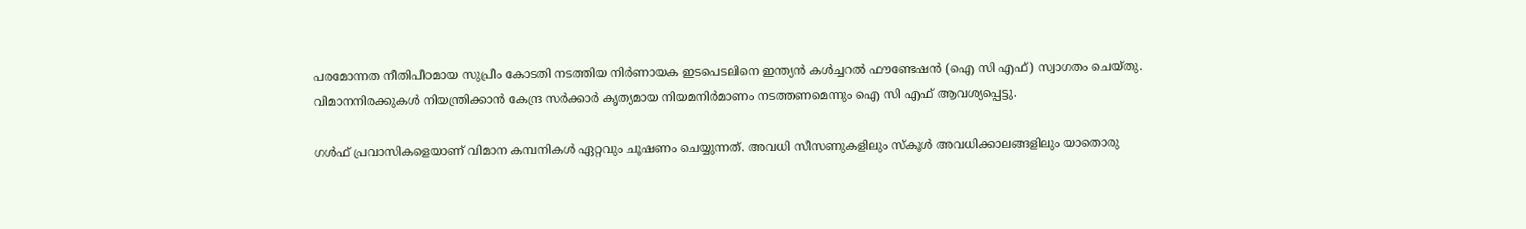പരമോന്നത നീതിപീഠമായ സുപ്രീം കോടതി നടത്തിയ നിര്‍ണായക ഇടപെടലിനെ ഇന്ത്യന്‍ കള്‍ച്ചറല്‍ ഫൗണ്ടേഷന്‍ (ഐ സി എഫ്) സ്വാഗതം ചെയ്തു. വിമാനനിരക്കുകള്‍ നിയന്ത്രിക്കാന്‍ കേന്ദ്ര സര്‍ക്കാര്‍ കൃത്യമായ നിയമനിര്‍മാണം നടത്തണമെന്നും ഐ സി എഫ് ആവശ്യപ്പെട്ടു.

ഗള്‍ഫ് പ്രവാസികളെയാണ് വിമാന കമ്പനികള്‍ ഏറ്റവും ചൂഷണം ചെയ്യുന്നത്. അവധി സീസണുകളിലും സ്‌കൂള്‍ അവധിക്കാലങ്ങളിലും യാതൊരു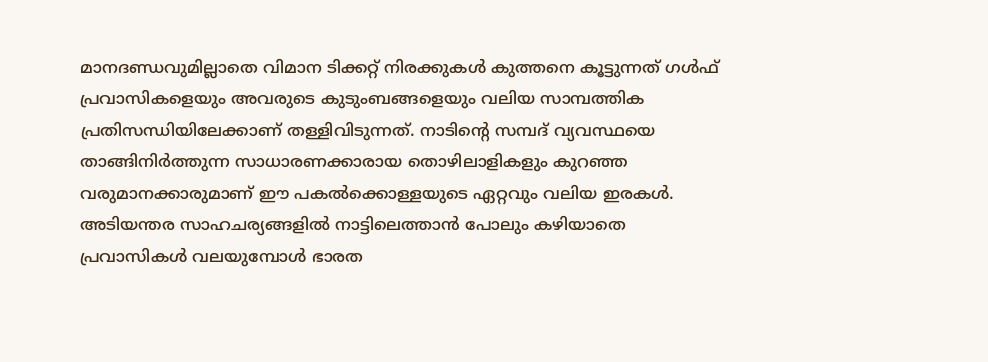മാനദണ്ഡവുമില്ലാതെ വിമാന ടിക്കറ്റ് നിരക്കുകള്‍ കുത്തനെ കൂട്ടുന്നത് ഗള്‍ഫ് പ്രവാസികളെയും അവരുടെ കുടുംബങ്ങളെയും വലിയ സാമ്പത്തിക പ്രതിസന്ധിയിലേക്കാണ് തള്ളിവിടുന്നത്. നാടിന്റെ സമ്പദ് വ്യവസ്ഥയെ താങ്ങിനിര്‍ത്തുന്ന സാധാരണക്കാരായ തൊഴിലാളികളും കുറഞ്ഞ വരുമാനക്കാരുമാണ് ഈ പകല്‍ക്കൊള്ളയുടെ ഏറ്റവും വലിയ ഇരകള്‍. അടിയന്തര സാഹചര്യങ്ങളില്‍ നാട്ടിലെത്താന്‍ പോലും കഴിയാതെ പ്രവാസികള്‍ വലയുമ്പോള്‍ ഭാരത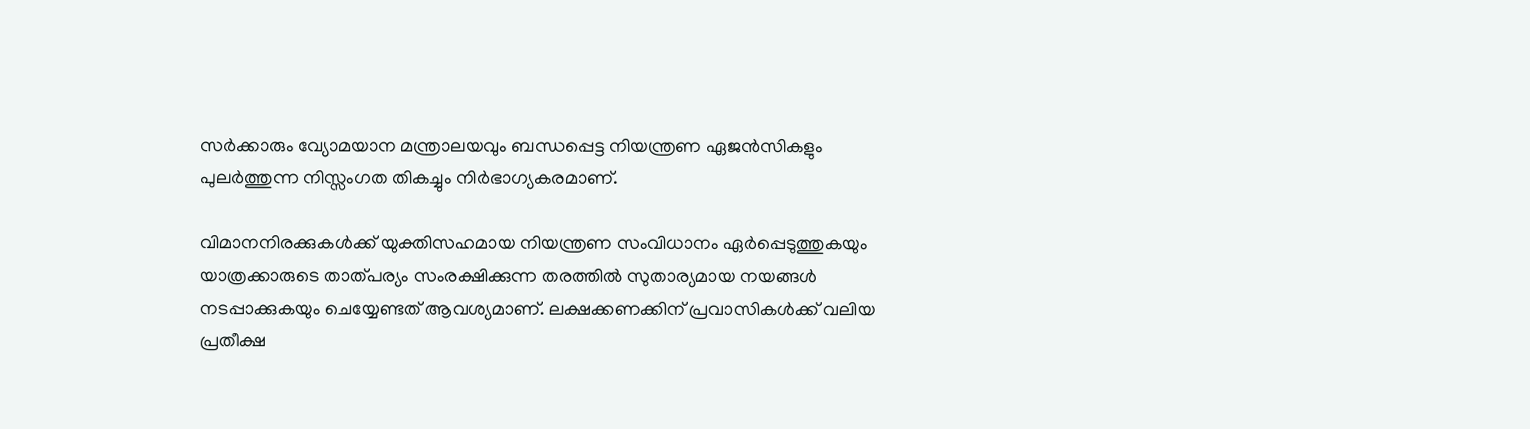സര്‍ക്കാരും വ്യോമയാന മന്ത്രാലയവും ബന്ധപ്പെട്ട നിയന്ത്രണ ഏജന്‍സികളും പുലര്‍ത്തുന്ന നിസ്സംഗത തികച്ചും നിര്‍ഭാഗ്യകരമാണ്.

വിമാനനിരക്കുകള്‍ക്ക് യുക്തിസഹമായ നിയന്ത്രണ സംവിധാനം ഏര്‍പ്പെടുത്തുകയും യാത്രക്കാരുടെ താത്പര്യം സംരക്ഷിക്കുന്ന തരത്തില്‍ സുതാര്യമായ നയങ്ങള്‍ നടപ്പാക്കുകയും ചെയ്യേണ്ടത് ആവശ്യമാണ്. ലക്ഷക്കണക്കിന് പ്രവാസികള്‍ക്ക് വലിയ പ്രതീക്ഷ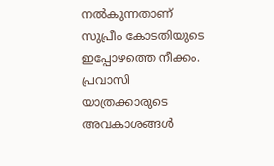നല്‍കുന്നതാണ് സുപ്രീം കോടതിയുടെ ഇപ്പോഴത്തെ നീക്കം. പ്രവാസി യാത്രക്കാരുടെ അവകാശങ്ങള്‍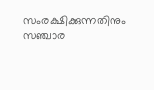സംരക്ഷിക്കുന്നതിനും സഞ്ചാര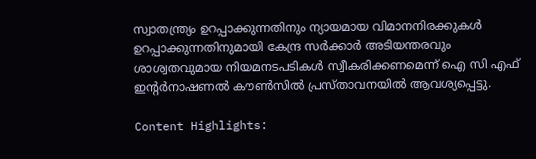സ്വാതന്ത്ര്യം ഉറപ്പാക്കുന്നതിനും ന്യായമായ വിമാനനിരക്കുകള്‍ ഉറപ്പാക്കുന്നതിനുമായി കേന്ദ്ര സര്‍ക്കാര്‍ അടിയന്തരവും ശാശ്വതവുമായ നിയമനടപടികള്‍ സ്വീകരിക്കണമെന്ന് ഐ സി എഫ് ഇന്റര്‍നാഷണല്‍ കൗണ്‍സില്‍ പ്രസ്താവനയില്‍ ആവശ്യപ്പെട്ടു.

Content Highlights: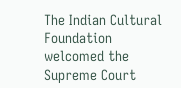The Indian Cultural Foundation welcomed the Supreme Court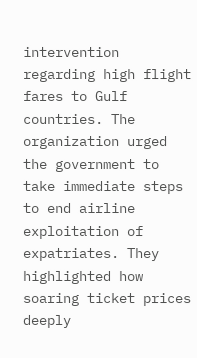intervention regarding high flight fares to Gulf countries. The organization urged the government to take immediate steps to end airline exploitation of expatriates. They highlighted how soaring ticket prices deeply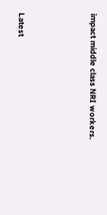impact middle class NRI workers.



Latest